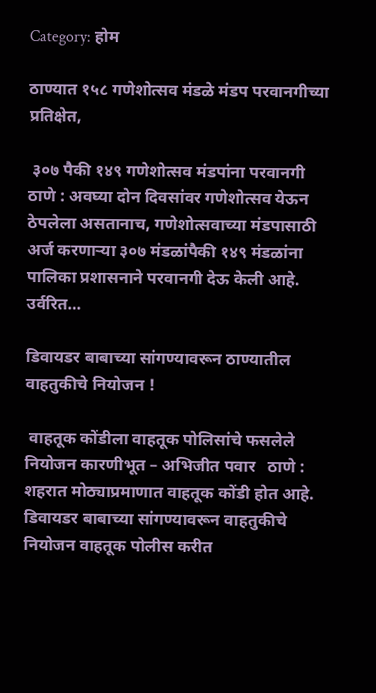Category: होम

ठाण्यात १५८ गणेशोत्सव मंडळे मंडप परवानगीच्या प्रतिक्षेत,

 ३०७ पैकी १४९ गणेशोत्सव मंडपांना परवानगी ठाणे : अवघ्या दोन दिवसांवर गणेशोत्सव येऊन ठेपलेला असतानाच, गणेशोत्सवाच्या मंडपासाठी अर्ज करणाऱ्या ३०७ मंडळांपैकी १४९ मंडळांना पालिका प्रशासनाने परवानगी देऊ केली आहे. उर्वरित…

डिवायडर बाबाच्या सांगण्यावरून ठाण्यातील वाहतुकीचे नियोजन !

 वाहतूक कोंडीला वाहतूक पोलिसांचे फसलेले नियोजन कारणीभूत – अभिजीत पवार   ठाणे : शहरात मोठ्याप्रमाणात वाहतूक कोंडी होत आहे. डिवायडर बाबाच्या सांगण्यावरून वाहतुकीचे नियोजन वाहतूक पोलीस करीत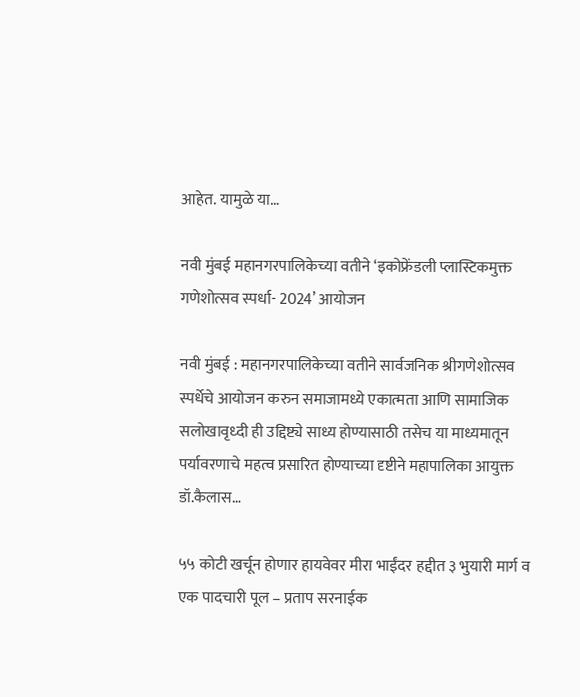आहेत. यामुळे या…

नवी मुंबई महानगरपालिकेच्या वतीने ‘इकोफ्रेंडली प्लास्टिकमुक्त गणेशोत्सव स्पर्धा- 2024’ आयोजन

नवी मुंबई : महानगरपालिकेच्या वतीने सार्वजनिक श्रीगणेशोत्सव स्पर्धेचे आयोजन करुन समाजामध्ये एकात्मता आणि सामाजिक सलोखावृध्दी ही उद्दिष्ट्ये साध्य होण्यासाठी तसेच या माध्यमातून पर्यावरणाचे महत्व प्रसारित होण्याच्या दृष्टीने महापालिका आयुक्त डॉ.कैलास…

५५ कोटी खर्चून होणार हायवेवर मीरा भाईंदर हद्दीत ३ भुयारी मार्ग व एक पादचारी पूल – प्रताप सरनाईक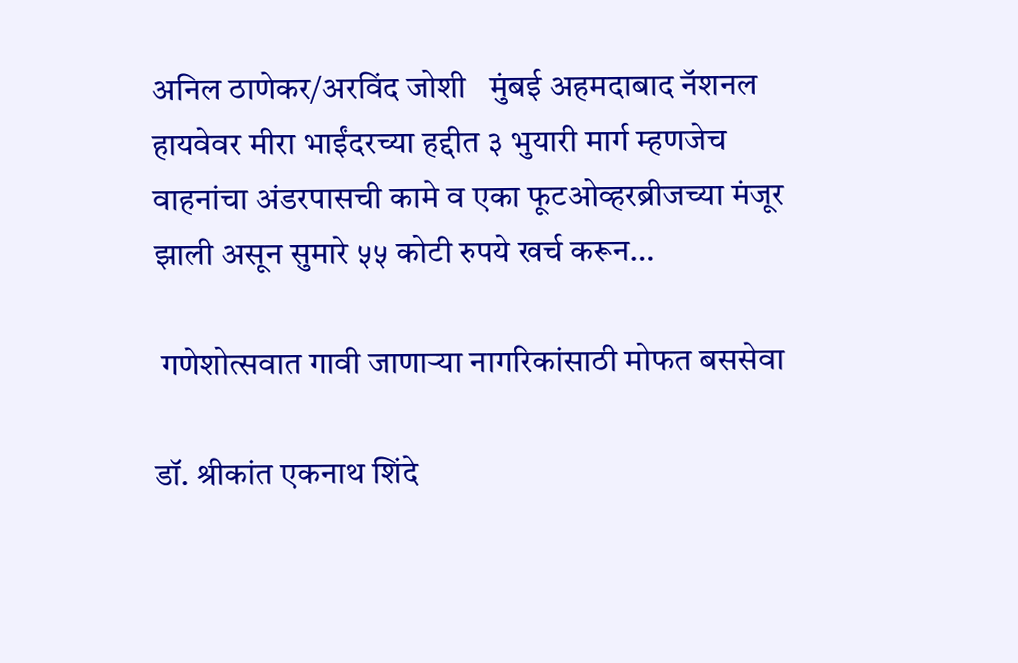अनिल ठाणेकर/अरविंद जोशी   मुंबई अहमदाबाद नॅशनल हायवेवर मीरा भाईंदरच्या हद्दीत ३ भुयारी मार्ग म्हणजेच वाहनांचा अंडरपासची कामे व एका फूटओव्हरब्रीजच्या मंजूर झाली असून सुमारे ५५ कोटी रुपये खर्च करून…

 गणेशोत्सवात गावी जाणाऱ्या नागरिकांसाठी मोफत बससेवा

डॉ. श्रीकांत एकनाथ शिंदे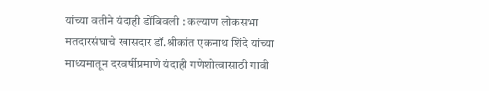यांच्या वतीने यंदाही डोंबिवली : कल्याण लोकसभा मतदारसंघाचे खासदार डॉ.श्रीकांत एकनाथ शिंदे यांच्या माध्यमातून दरवर्षीप्रमाणे यंदाही गणेशोत्वासाठी गावी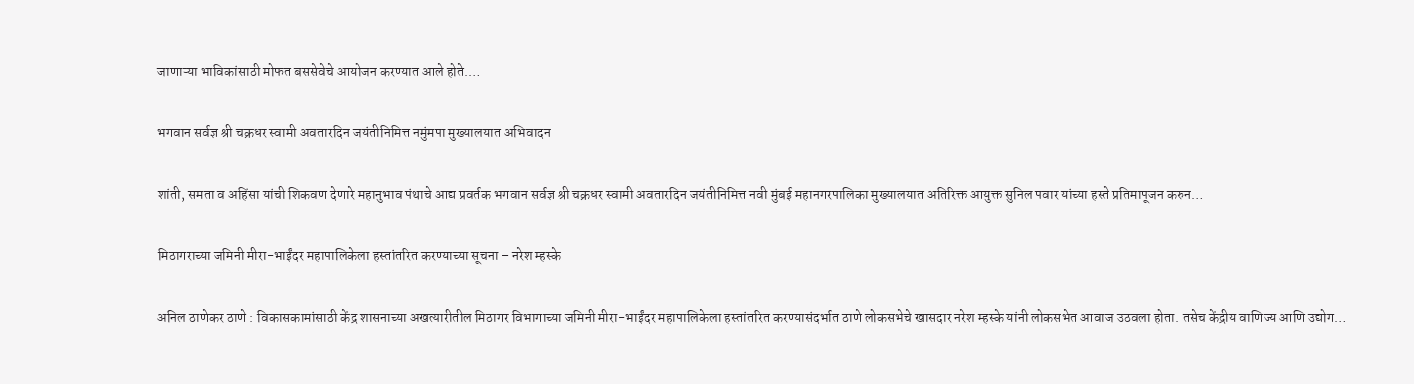जाणाऱ्या भाविकांसाठी मोफत बससेवेचे आयोजन करण्यात आले होते.…

भगवान सर्वज्ञ श्री चक्रधर स्वामी अवतारदिन जयंतीनिमित्त नमुंमपा मुख्यालयात अभिवादन

शांती, समता व अहिंसा यांची शिकवण देणारे महानुभाव पंथाचे आद्य प्रवर्तक भगवान सर्वज्ञ श्री चक्रधर स्वामी अवतारदिन जयंतीनिमित्त नवी मुंबई महानगरपालिका मुख्यालयात अतिरिक्त आयुक्त सुनिल पवार यांच्या हस्ते प्रतिमापूजन करुन…

मिठागराच्या जमिनी मीरा-भाईंदर महापालिकेला हस्तांतरित करण्याच्या सूचना – नरेश म्हस्के

अनिल ठाणेकर ठाणे : विकासकामांसाठी केंद्र शासनाच्या अखत्यारीतील मिठागर विभागाच्या जमिनी मीरा-भाईंदर महापालिकेला हस्तांतरित करण्यासंदर्भात ठाणे लोकसभेचे खासदार नरेश म्हस्के यांनी लोकसभेत आवाज उठवला होता. तसेच केंद्रीय वाणिज्य आणि उद्योग…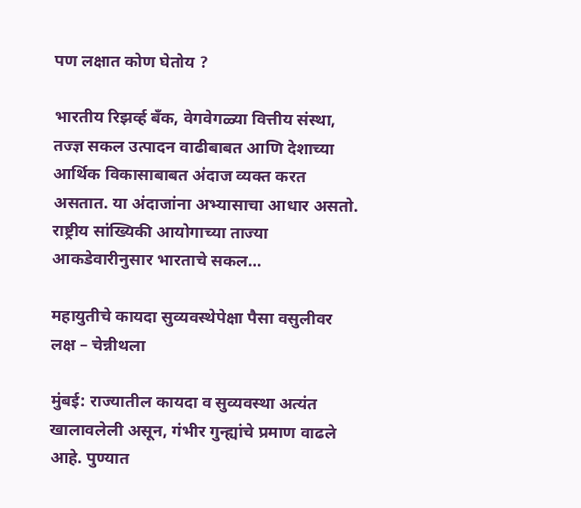पण लक्षात कोण घेतोय ?

भारतीय रिझर्व्ह बँक, वेगवेगळ्या वित्तीय संस्था, तज्ज्ञ सकल उत्पादन वाढीबाबत आणि देशाच्या आर्थिक विकासाबाबत अंदाज व्यक्त करत असतात. या अंदाजांना अभ्यासाचा आधार असतो. राष्ट्रीय सांख्यिकी आयोगाच्या ताज्या आकडेवारीनुसार भारताचे सकल…

महायुतीचे कायदा सुव्यवस्थेपेक्षा पैसा वसुलीवर लक्ष – चेन्नीथला

मुंबई: राज्यातील कायदा व सुव्यवस्था अत्यंत खालावलेली असून, गंभीर गुन्ह्यांचे प्रमाण वाढले आहे. पुण्यात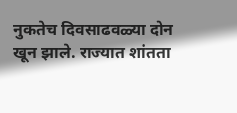नुकतेच दिवसाढवळ्या दोन खून झाले. राज्यात शांतता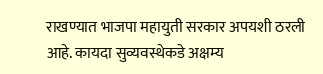राखण्यात भाजपा महायुती सरकार अपयशी ठरली आहे. कायदा सुव्यवस्थेकडे अक्षम्य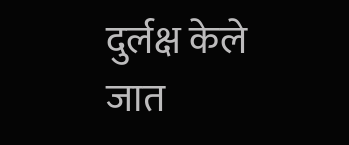दुर्लक्ष केले जात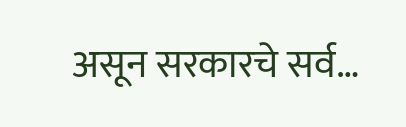असून सरकारचे सर्व…